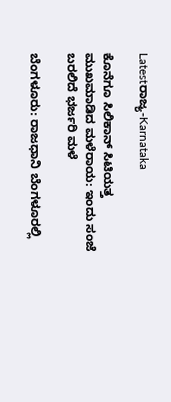Latestರಾಜ್ಯ-Karnataka

ಕೊನೆಗೂ ಸಿಲಿಕಾನ್‌ ಸಿಟಿಯತ್ತ ಮುಖಮಾಡಿದ ಮಳೆರಾಯ: ಇಂದು ಸಂಜೆ ಬರಲಿದೆ ಭರ್ಜರಿ ಮಳೆ

ಬೆಂಗಳೂರು: ರಾಜಧಾನಿ ಬೆಂಗಳೂರಲ್ಲಿ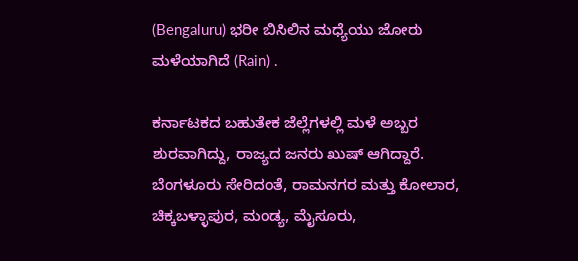(Bengaluru) ಭರೀ ಬಿಸಿಲಿನ ಮಧ್ಯೆಯು ಜೋರು ಮಳೆಯಾಗಿದೆ (Rain) .

ಕರ್ನಾಟಕದ ಬಹುತೇಕ ಜೆಲ್ಲೆಗಳಲ್ಲಿ ಮಳೆ ಅಬ್ಬರ ಶುರವಾಗಿದ್ದು, ರಾಜ್ಯದ ಜನರು ಖುಷ್ ಆಗಿದ್ದಾರೆ. ಬೆಂಗಳೂರು ಸೇರಿದಂತೆ, ರಾಮನಗರ ಮತ್ತು ಕೋಲಾರ, ಚಿಕ್ಕಬಳ್ಳಾಪುರ, ಮಂಡ್ಯ, ಮೈಸೂರು,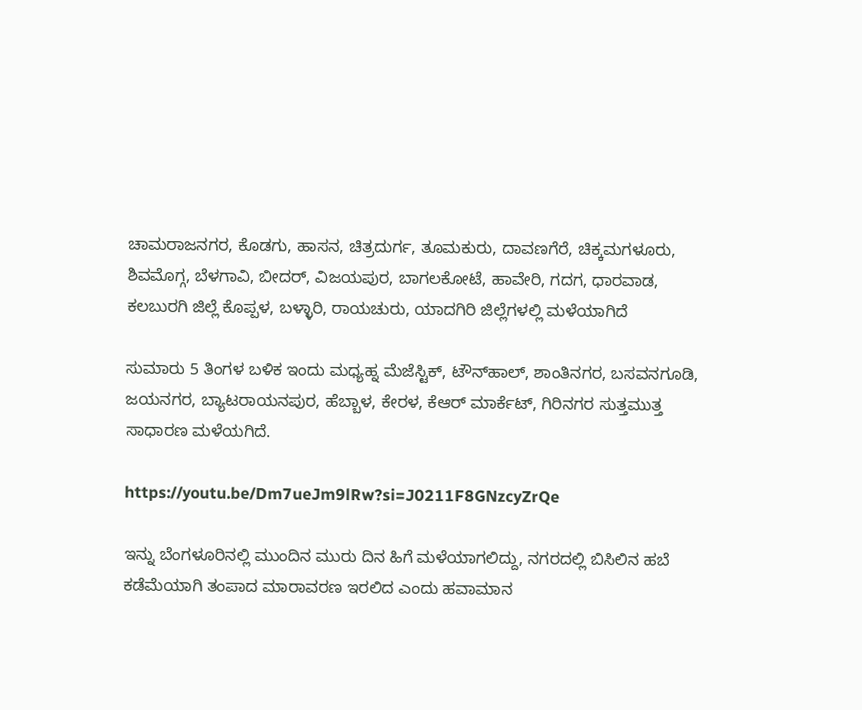ಚಾಮರಾಜನಗರ, ಕೊಡಗು, ಹಾಸನ, ಚಿತ್ರದುರ್ಗ, ತೂಮಕುರು, ದಾವಣಗೆರೆ, ಚಿಕ್ಕಮಗಳೂರು, ಶಿವಮೊಗ್ಗ, ಬೆಳಗಾವಿ, ಬೀದರ್, ವಿಜಯಪುರ, ಬಾಗಲಕೋಟೆ, ಹಾವೇರಿ, ಗದಗ, ಧಾರವಾಡ, ಕಲಬುರಗಿ ಜಿಲ್ಲೆ ಕೊಪ್ಪಳ, ಬಳ್ಳಾರಿ, ರಾಯಚುರು, ಯಾದಗಿರಿ ಜಿಲ್ಲೆಗಳಲ್ಲಿ ಮಳೆಯಾಗಿದೆ

ಸುಮಾರು 5 ತಿಂಗಳ ಬಳಿಕ ಇಂದು ಮಧ್ಯಹ್ನ ಮೆಜೆಸ್ಟಿಕ್, ಟೌನ್‌ಹಾಲ್, ಶಾಂತಿನಗರ, ಬಸವನಗೂಡಿ, ಜಯನಗರ, ಬ್ಯಾಟರಾಯನಪುರ, ಹೆಬ್ಬಾಳ, ಕೇರಳ, ಕೆಆರ್ ಮಾರ್ಕೆಟ್, ಗಿರಿನಗರ ಸುತ್ತಮುತ್ತ ಸಾಧಾರಣ ಮಳೆಯಗಿದೆ.

https://youtu.be/Dm7ueJm9lRw?si=J0211F8GNzcyZrQe

ಇನ್ನು ಬೆಂಗಳೂರಿನಲ್ಲಿ ಮುಂದಿನ ಮುರು ದಿನ ಹಿಗೆ ಮಳೆಯಾಗಲಿದ್ದು, ನಗರದಲ್ಲಿ ಬಿಸಿಲಿನ ಹಬೆ ಕಡೆಮೆಯಾಗಿ ತಂಪಾದ ಮಾರಾವರಣ ಇರಲಿದ ಎಂದು ಹವಾಮಾನ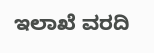ಇಲಾಖೆ ವರದಿ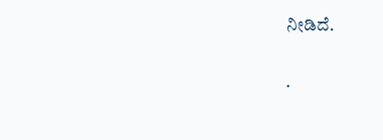ನೀಡಿದೆ.

.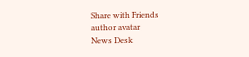Share with Friends
author avatar
News Desk